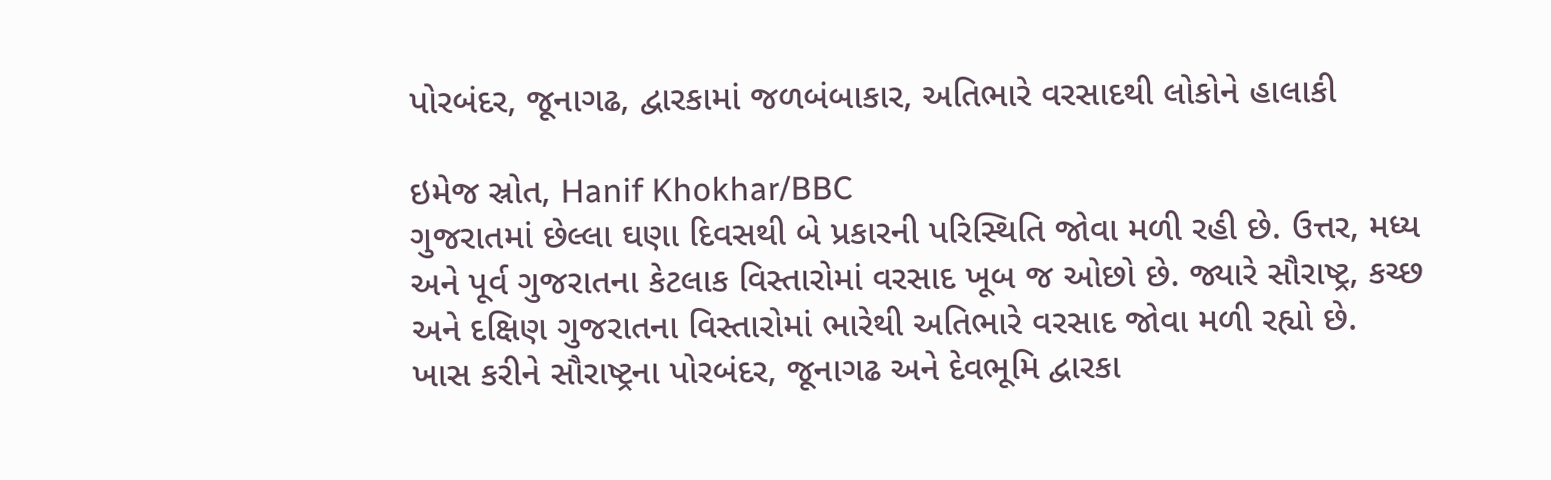પોરબંદર, જૂનાગઢ, દ્વારકામાં જળબંબાકાર, અતિભારે વરસાદથી લોકોને હાલાકી

ઇમેજ સ્રોત, Hanif Khokhar/BBC
ગુજરાતમાં છેલ્લા ઘણા દિવસથી બે પ્રકારની પરિસ્થિતિ જોવા મળી રહી છે. ઉત્તર, મધ્ય અને પૂર્વ ગુજરાતના કેટલાક વિસ્તારોમાં વરસાદ ખૂબ જ ઓછો છે. જ્યારે સૌરાષ્ટ્ર, કચ્છ અને દક્ષિણ ગુજરાતના વિસ્તારોમાં ભારેથી અતિભારે વરસાદ જોવા મળી રહ્યો છે.
ખાસ કરીને સૌરાષ્ટ્રના પોરબંદર, જૂનાગઢ અને દેવભૂમિ દ્વારકા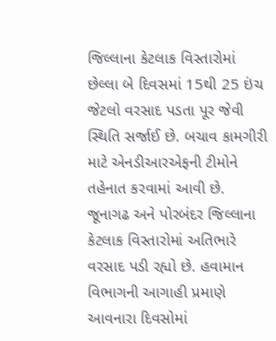જિલ્લાના કેટલાક વિસ્તારોમાં છેલ્લા બે દિવસમાં 15થી 25 ઇંચ જેટલો વરસાદ પડતા પૂર જેવી સ્થિતિ સર્જાઈ છે. બચાવ કામગીરી માટે એનડીઆરએફની ટીમોને તહેનાત કરવામાં આવી છે.
જૂનાગઢ અને પોરબંદર જિલ્લાના કેટલાક વિસ્તારોમાં અતિભારે વરસાદ પડી રહ્યો છે. હવામાન વિભાગની આગાહી પ્રમાણે આવનારા દિવસોમાં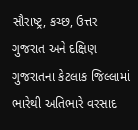સૌરાષ્ટ્ર, કચ્છ, ઉત્તર ગુજરાત અને દક્ષિણ ગુજરાતના કેટલાક જિલ્લામાં ભારેથી અતિભારે વરસાદ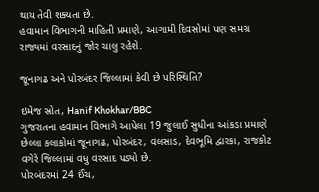થાય તેવી શક્યતા છે.
હવામાન વિભાગની માહિતી પ્રમાણે, આગામી દિવસોમાં પણ સમગ્ર રાજ્યમાં વરસાદનું જોર ચાલુ રહેશે.

જૂનાગઢ અને પોરબંદર જિલ્લામાં કેવી છે પરિસ્થિતિ?

ઇમેજ સ્રોત, Hanif Khokhar/BBC
ગુજરાતના હવામાન વિભાગે આપેલા 19 જુલાઈ સુધીના આંકડા પ્રમાણે છેલ્લા કલાકોમાં જૂનાગઢ, પોરબંદર, વલસાડ, દેવભૂમિ દ્વારકા, રાજકોટ વગેરે જિલ્લામાં વધુ વરસાદ પડ્યો છે.
પોરબંદરમાં 24 ઈંચ,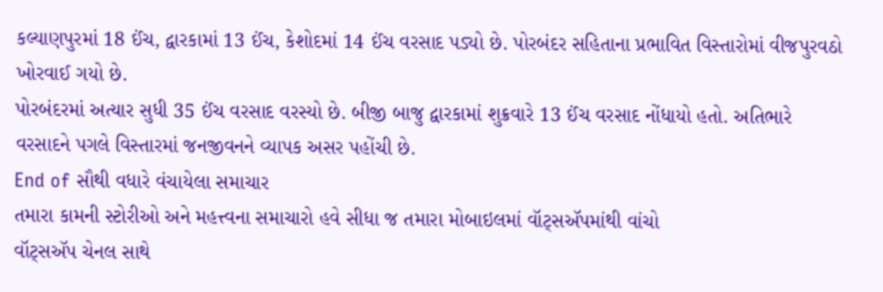કલ્યાણપુરમાં 18 ઈંચ, દ્વારકામાં 13 ઈંચ, કેશોદમાં 14 ઈંચ વરસાદ પડ્યો છે. પોરબંદર સહિતાના પ્રભાવિત વિસ્તારોમાં વીજપુરવઠો ખોરવાઈ ગયો છે.
પોરબંદરમાં અત્યાર સુધી 35 ઈંચ વરસાદ વરસ્યો છે. બીજી બાજુ દ્વારકામાં શુક્રવારે 13 ઈંચ વરસાદ નોંધાયો હતો. અતિભારે વરસાદને પગલે વિસ્તારમાં જનજીવનને વ્યાપક અસર પહોંચી છે.
End of સૌથી વધારે વંચાયેલા સમાચાર
તમારા કામની સ્ટોરીઓ અને મહત્ત્વના સમાચારો હવે સીધા જ તમારા મોબાઇલમાં વૉટ્સઍપમાંથી વાંચો
વૉટ્સઍપ ચેનલ સાથે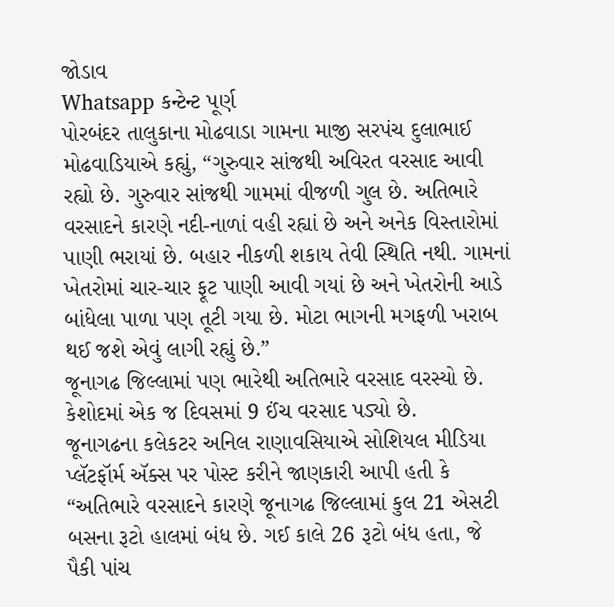જોડાવ
Whatsapp કન્ટેન્ટ પૂર્ણ
પોરબંદર તાલુકાના મોઢવાડા ગામના માજી સરપંચ દુલાભાઈ મોઢવાડિયાએ કહ્યું, “ગુરુવાર સાંજથી અવિરત વરસાદ આવી રહ્યો છે. ગુરુવાર સાંજથી ગામમાં વીજળી ગુલ છે. અતિભારે વરસાદને કારણે નદી-નાળાં વહી રહ્યાં છે અને અનેક વિસ્તારોમાં પાણી ભરાયાં છે. બહાર નીકળી શકાય તેવી સ્થિતિ નથી. ગામનાં ખેતરોમાં ચાર-ચાર ફૂટ પાણી આવી ગયાં છે અને ખેતરોની આડે બાંધેલા પાળા પણ તૂટી ગયા છે. મોટા ભાગની મગફળી ખરાબ થઈ જશે એવું લાગી રહ્યું છે.”
જૂનાગઢ જિલ્લામાં પણ ભારેથી અતિભારે વરસાદ વરસ્યો છે. કેશોદમાં એક જ દિવસમાં 9 ઈંચ વરસાદ પડ્યો છે.
જૂનાગઢના કલેકટર અનિલ રાણાવસિયાએ સોશિયલ મીડિયા પ્લૅટફૉર્મ ઍક્સ પર પોસ્ટ કરીને જાણકારી આપી હતી કે “અતિભારે વરસાદને કારણે જૂનાગઢ જિલ્લામાં કુલ 21 એસટી બસના રૂટો હાલમાં બંધ છે. ગઈ કાલે 26 રૂટો બંધ હતા, જે પૈકી પાંચ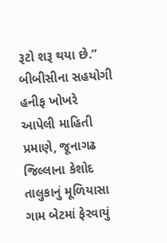રૂટો શરૂ થયા છે.”
બીબીસીના સહયોગી હનીફ ખોખરે આપેલી માહિતી પ્રમાણે, જૂનાગઢ જિલ્લાના કેશોદ તાલુકાનું મૂળિયાસા ગામ બેટમાં ફેરવાયું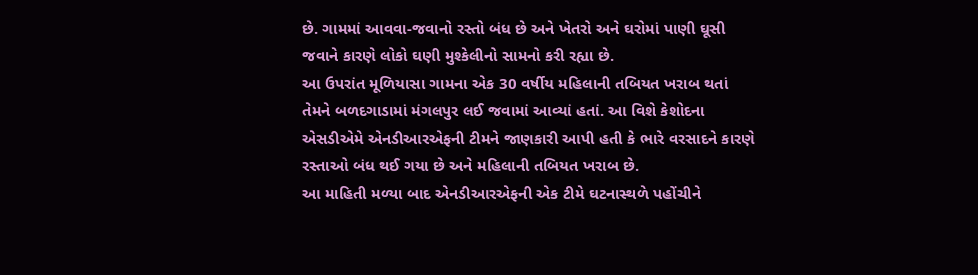છે. ગામમાં આવવા-જવાનો રસ્તો બંધ છે અને ખેતરો અને ઘરોમાં પાણી ઘૂસી જવાને કારણે લોકો ઘણી મુશ્કેલીનો સામનો કરી રહ્યા છે.
આ ઉપરાંત મૂળિયાસા ગામના એક 30 વર્ષીય મહિલાની તબિયત ખરાબ થતાં તેમને બળદગાડામાં મંગલપુર લઈ જવામાં આવ્યાં હતાં. આ વિશે કેશોદના એસડીએમે એનડીઆરએફની ટીમને જાણકારી આપી હતી કે ભારે વરસાદને કારણે રસ્તાઓ બંધ થઈ ગયા છે અને મહિલાની તબિયત ખરાબ છે.
આ માહિતી મળ્યા બાદ એનડીઆરએફની એક ટીમે ઘટનાસ્થળે પહોંચીને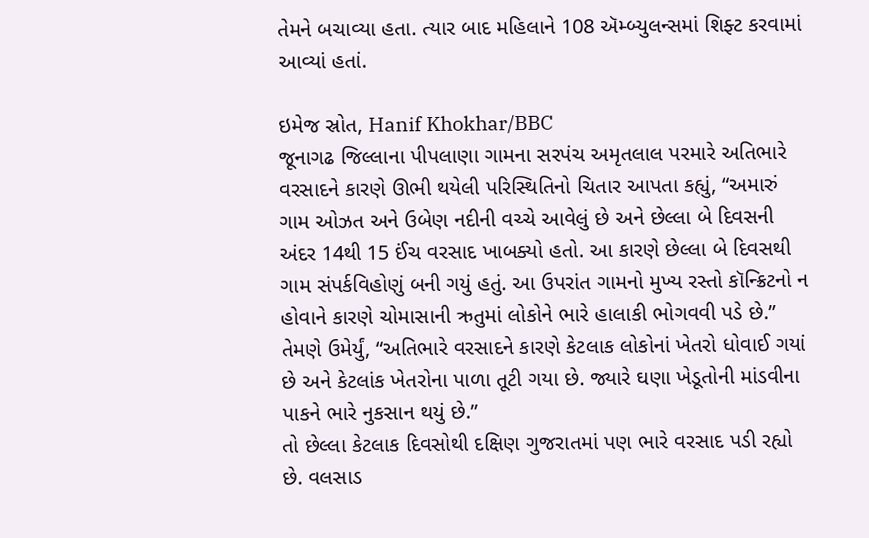તેમને બચાવ્યા હતા. ત્યાર બાદ મહિલાને 108 ઍમ્બ્યુલન્સમાં શિફ્ટ કરવામાં આવ્યાં હતાં.

ઇમેજ સ્રોત, Hanif Khokhar/BBC
જૂનાગઢ જિલ્લાના પીપલાણા ગામના સરપંચ અમૃતલાલ પરમારે અતિભારે વરસાદને કારણે ઊભી થયેલી પરિસ્થિતિનો ચિતાર આપતા કહ્યું, “અમારું ગામ ઓઝત અને ઉબેણ નદીની વચ્ચે આવેલું છે અને છેલ્લા બે દિવસની અંદર 14થી 15 ઈંચ વરસાદ ખાબક્યો હતો. આ કારણે છેલ્લા બે દિવસથી ગામ સંપર્કવિહોણું બની ગયું હતું. આ ઉપરાંત ગામનો મુખ્ય રસ્તો કૉન્ક્રિટનો ન હોવાને કારણે ચોમાસાની ઋતુમાં લોકોને ભારે હાલાકી ભોગવવી પડે છે.”
તેમણે ઉમેર્યું, “અતિભારે વરસાદને કારણે કેટલાક લોકોનાં ખેતરો ધોવાઈ ગયાં છે અને કેટલાંક ખેતરોના પાળા તૂટી ગયા છે. જ્યારે ઘણા ખેડૂતોની માંડવીના પાકને ભારે નુકસાન થયું છે.”
તો છેલ્લા કેટલાક દિવસોથી દક્ષિણ ગુજરાતમાં પણ ભારે વરસાદ પડી રહ્યો છે. વલસાડ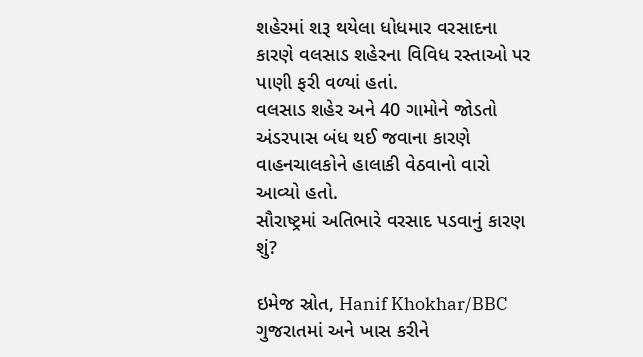શહેરમાં શરૂ થયેલા ધોધમાર વરસાદના કારણે વલસાડ શહેરના વિવિધ રસ્તાઓ પર પાણી ફરી વળ્યાં હતાં.
વલસાડ શહેર અને 40 ગામોને જોડતો અંડરપાસ બંધ થઈ જવાના કારણે વાહનચાલકોને હાલાકી વેઠવાનો વારો આવ્યો હતો.
સૌરાષ્ટ્રમાં અતિભારે વરસાદ પડવાનું કારણ શું?

ઇમેજ સ્રોત, Hanif Khokhar/BBC
ગુજરાતમાં અને ખાસ કરીને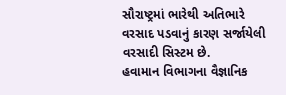સૌરાષ્ટ્રમાં ભારેથી અતિભારે વરસાદ પડવાનું કારણ સર્જાયેલી વરસાદી સિસ્ટમ છે.
હવામાન વિભાગના વૈજ્ઞાનિક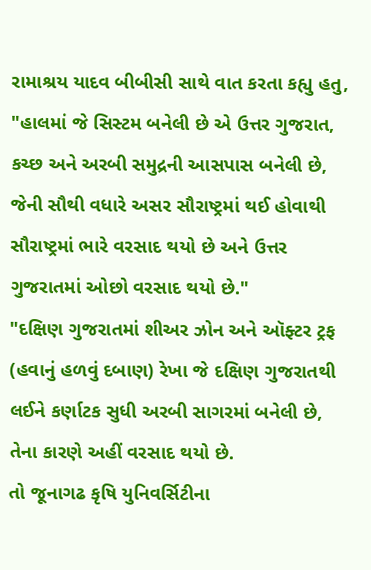રામાશ્રય યાદવ બીબીસી સાથે વાત કરતા કહ્યુ હતુ, "હાલમાં જે સિસ્ટમ બનેલી છે એ ઉત્તર ગુજરાત, કચ્છ અને અરબી સમુદ્રની આસપાસ બનેલી છે, જેની સૌથી વધારે અસર સૌરાષ્ટ્રમાં થઈ હોવાથી સૌરાષ્ટ્રમાં ભારે વરસાદ થયો છે અને ઉત્તર ગુજરાતમાં ઓછો વરસાદ થયો છે."
"દક્ષિણ ગુજરાતમાં શીઅર ઝોન અને ઑફ્ટર ટ્રફ (હવાનું હળવું દબાણ) રેખા જે દક્ષિણ ગુજરાતથી લઈને કર્ણાટક સુધી અરબી સાગરમાં બનેલી છે, તેના કારણે અહીં વરસાદ થયો છે.
તો જૂનાગઢ કૃષિ યુનિવર્સિટીના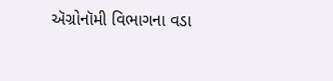ઍગ્રોનૉમી વિભાગના વડા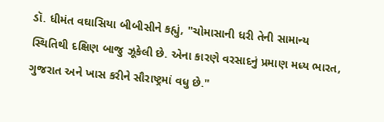ડૉ. ધીમંત વઘાસિયા બીબીસીને કહ્યું, "ચોમાસાની ધરી તેની સામાન્ય સ્થિતિથી દક્ષિણ બાજુ ઝૂકેલી છે. એના કારણે વરસાદનું પ્રમાણ મધ્ય ભારત, ગુજરાત અને ખાસ કરીને સૌરાષ્ટ્રમાં વધુ છે."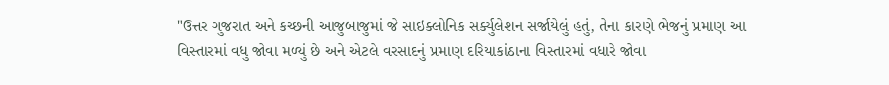"ઉત્તર ગુજરાત અને કચ્છની આજુબાજુમાં જે સાઇક્લોનિક સર્ક્યુલેશન સર્જાયેલું હતું, તેના કારણે ભેજનું પ્રમાણ આ વિસ્તારમાં વધુ જોવા મળ્યું છે અને એટલે વરસાદનું પ્રમાણ દરિયાકાંઠાના વિસ્તારમાં વધારે જોવા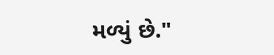મળ્યું છે."